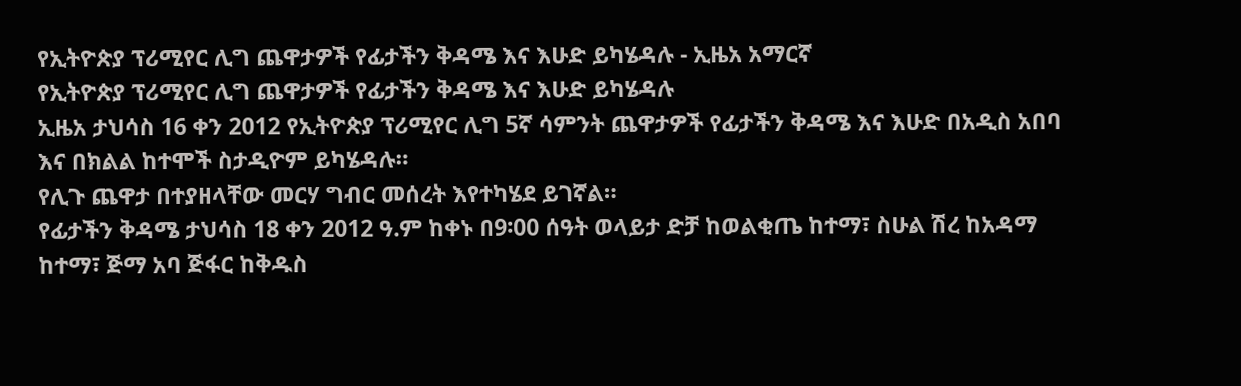የኢትዮጵያ ፕሪሚየር ሊግ ጨዋታዎች የፊታችን ቅዳሜ እና እሁድ ይካሄዳሉ - ኢዜአ አማርኛ
የኢትዮጵያ ፕሪሚየር ሊግ ጨዋታዎች የፊታችን ቅዳሜ እና እሁድ ይካሄዳሉ
ኢዜአ ታህሳስ 16 ቀን 2012 የኢትዮጵያ ፕሪሚየር ሊግ 5ኛ ሳምንት ጨዋታዎች የፊታችን ቅዳሜ እና እሁድ በአዲስ አበባ እና በክልል ከተሞች ስታዲዮም ይካሄዳሉ።
የሊጉ ጨዋታ በተያዘላቸው መርሃ ግብር መሰረት እየተካሄደ ይገኛል።
የፊታችን ቅዳሜ ታህሳስ 18 ቀን 2012 ዓ.ም ከቀኑ በ9፡00 ሰዓት ወላይታ ድቻ ከወልቂጤ ከተማ፣ ስሁል ሽረ ከአዳማ ከተማ፣ ጅማ አባ ጅፋር ከቅዱስ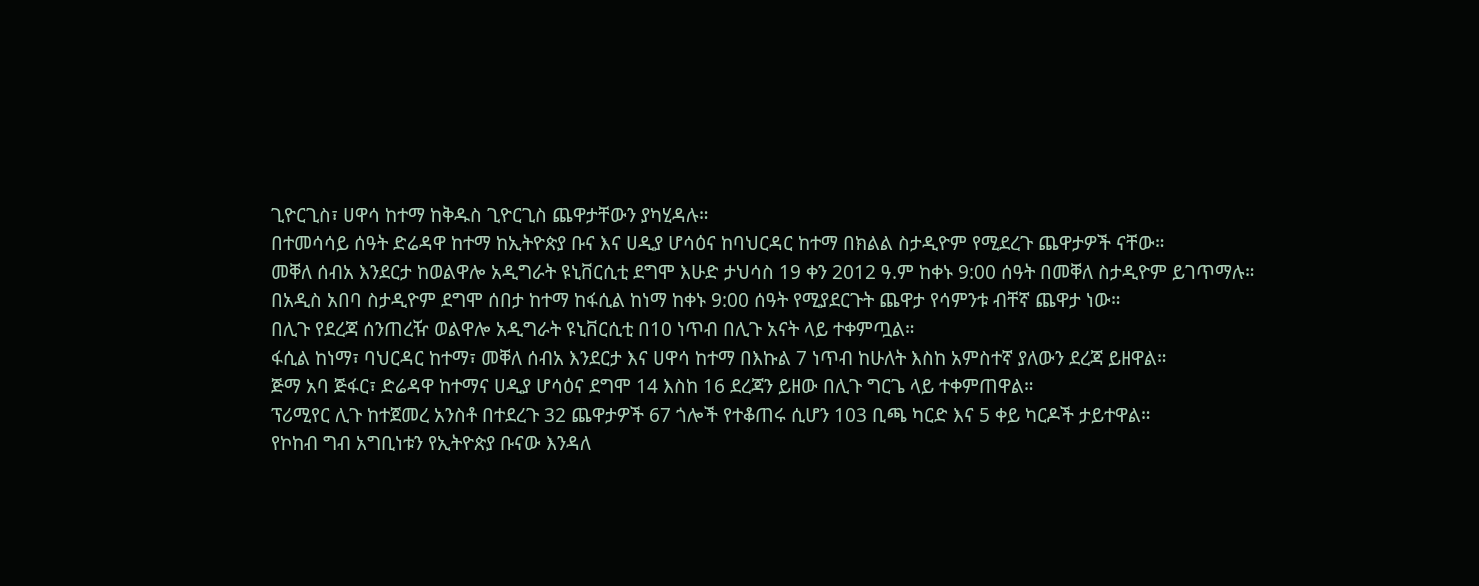ጊዮርጊስ፣ ሀዋሳ ከተማ ከቅዱስ ጊዮርጊስ ጨዋታቸውን ያካሂዳሉ።
በተመሳሳይ ሰዓት ድሬዳዋ ከተማ ከኢትዮጵያ ቡና እና ሀዲያ ሆሳዕና ከባህርዳር ከተማ በክልል ስታዲዮም የሚደረጉ ጨዋታዎች ናቸው።
መቐለ ሰብአ እንደርታ ከወልዋሎ አዲግራት ዩኒቨርሲቲ ደግሞ እሁድ ታህሳስ 19 ቀን 2012 ዓ.ም ከቀኑ 9:00 ሰዓት በመቐለ ስታዲዮም ይገጥማሉ።
በአዲስ አበባ ስታዲዮም ደግሞ ሰበታ ከተማ ከፋሲል ከነማ ከቀኑ 9:00 ሰዓት የሚያደርጉት ጨዋታ የሳምንቱ ብቸኛ ጨዋታ ነው።
በሊጉ የደረጃ ሰንጠረዥ ወልዋሎ አዲግራት ዩኒቨርሲቲ በ10 ነጥብ በሊጉ አናት ላይ ተቀምጧል።
ፋሲል ከነማ፣ ባህርዳር ከተማ፣ መቐለ ሰብአ እንደርታ እና ሀዋሳ ከተማ በእኩል 7 ነጥብ ከሁለት እስከ አምስተኛ ያለውን ደረጃ ይዘዋል።
ጅማ አባ ጅፋር፣ ድሬዳዋ ከተማና ሀዲያ ሆሳዕና ደግሞ 14 እስከ 16 ደረጃን ይዘው በሊጉ ግርጌ ላይ ተቀምጠዋል።
ፕሪሚየር ሊጉ ከተጀመረ አንስቶ በተደረጉ 32 ጨዋታዎች 67 ጎሎች የተቆጠሩ ሲሆን 103 ቢጫ ካርድ እና 5 ቀይ ካርዶች ታይተዋል።
የኮከብ ግብ አግቢነቱን የኢትዮጵያ ቡናው እንዳለ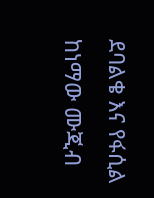ደባልቄ እና የፋሲል ከነማው ሙጂብ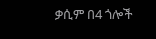ቃሲም በ4 ጎሎች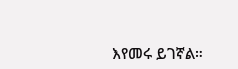እየመሩ ይገኛል።